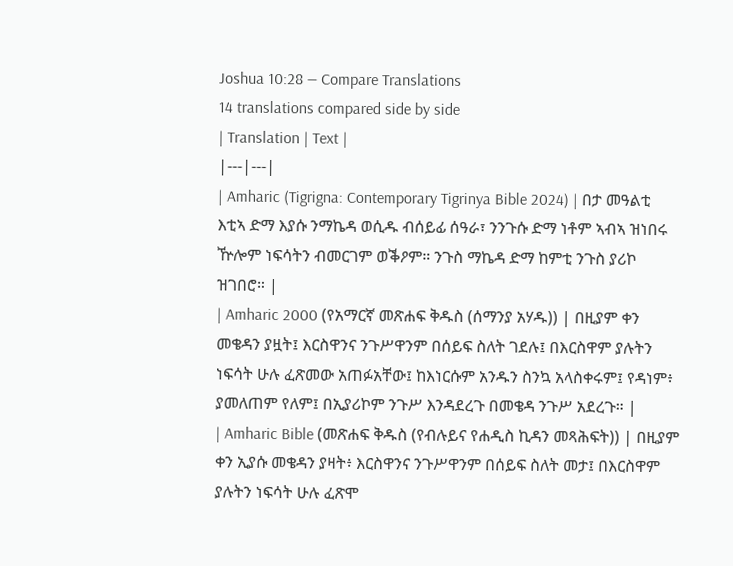Joshua 10:28 — Compare Translations
14 translations compared side by side
| Translation | Text |
|---|---|
| Amharic (Tigrigna: Contemporary Tigrinya Bible 2024) | በታ መዓልቲ እቲኣ ድማ እያሱ ንማኬዳ ወሲዱ ብሰይፊ ሰዓራ፣ ንንጉሱ ድማ ነቶም ኣብኣ ዝነበሩ ዅሎም ነፍሳትን ብመርገም ወቕዖም። ንጉስ ማኬዳ ድማ ከምቲ ንጉስ ያሪኮ ዝገበሮ። |
| Amharic 2000 (የአማርኛ መጽሐፍ ቅዱስ (ሰማንያ አሃዱ)) | በዚያም ቀን መቄዳን ያዟት፤ እርስዋንና ንጉሥዋንም በሰይፍ ስለት ገደሉ፤ በእርስዋም ያሉትን ነፍሳት ሁሉ ፈጽመው አጠፉአቸው፤ ከእነርሱም አንዱን ስንኳ አላስቀሩም፤ የዳነም፥ ያመለጠም የለም፤ በኢያሪኮም ንጉሥ እንዳደረጉ በመቄዳ ንጉሥ አደረጉ። |
| Amharic Bible (መጽሐፍ ቅዱስ (የብሉይና የሐዲስ ኪዳን መጻሕፍት)) | በዚያም ቀን ኢያሱ መቄዳን ያዛት፥ እርስዋንና ንጉሥዋንም በሰይፍ ስለት መታ፤ በእርስዋም ያሉትን ነፍሳት ሁሉ ፈጽሞ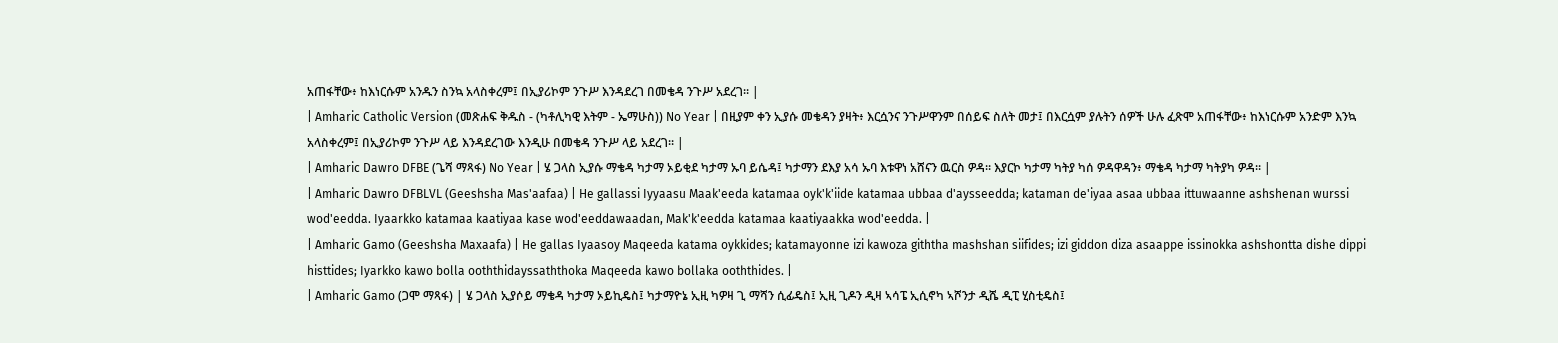አጠፋቸው፥ ከእነርሱም አንዱን ስንኳ አላስቀረም፤ በኢያሪኮም ንጉሥ እንዳደረገ በመቄዳ ንጉሥ አደረገ። |
| Amharic Catholic Version (መጽሐፍ ቅዱስ - (ካቶሊካዊ እትም - ኤማሁስ)) No Year | በዚያም ቀን ኢያሱ መቄዳን ያዛት፥ እርሷንና ንጉሥዋንም በሰይፍ ስለት መታ፤ በእርሷም ያሉትን ሰዎች ሁሉ ፈጽሞ አጠፋቸው፥ ከእነርሱም አንድም እንኳ አላስቀረም፤ በኢያሪኮም ንጉሥ ላይ እንዳደረገው እንዲሁ በመቄዳ ንጉሥ ላይ አደረገ። |
| Amharic Dawro DFBE (ጌሻ ማጻፋ) No Year | ሄ ጋላስ ኢያሱ ማቄዳ ካታማ ኦይቂደ ካታማ ኡባ ይሴዳ፤ ካታማን ደእያ አሳ ኡባ እቱዋነ አሸናን ዉርስ ዎዳ። እያርኮ ካታማ ካትያ ካሰ ዎዳዋዳን፥ ማቄዳ ካታማ ካትያካ ዎዳ። |
| Amharic Dawro DFBLVL (Geeshsha Mas'aafaa) | He gallassi Iyyaasu Maak'eeda katamaa oyk'k'iide katamaa ubbaa d'aysseedda; kataman de'iyaa asaa ubbaa ittuwaanne ashshenan wurssi wod'eedda. Iyaarkko katamaa kaatiyaa kase wod'eeddawaadan, Mak'k'eedda katamaa kaatiyaakka wod'eedda. |
| Amharic Gamo (Geeshsha Maxaafa) | He gallas Iyaasoy Maqeeda katama oykkides; katamayonne izi kawoza giththa mashshan siifides; izi giddon diza asaappe issinokka ashshontta dishe dippi histtides; Iyarkko kawo bolla ooththidayssaththoka Maqeeda kawo bollaka ooththides. |
| Amharic Gamo (ጋሞ ማጻፋ) | ሄ ጋላስ ኢያሶይ ማቄዳ ካታማ ኦይኪዴስ፤ ካታማዮኔ ኢዚ ካዎዛ ጊ ማሻን ሲፊዴስ፤ ኢዚ ጊዶን ዲዛ ኣሳፔ ኢሲኖካ ኣሾንታ ዲሼ ዲፒ ሂስቲዴስ፤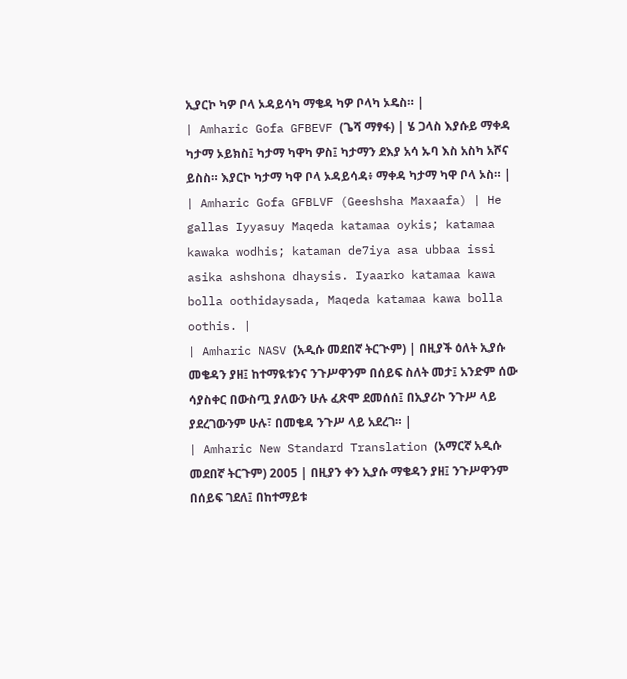ኢያርኮ ካዎ ቦላ ኦዳይሳካ ማቄዳ ካዎ ቦላካ ኦዴስ። |
| Amharic Gofa GFBEVF (ጌሻ ማፃፋ) | ሄ ጋላስ እያሱይ ማቀዳ ካታማ ኦይክስ፤ ካታማ ካዋካ ዎስ፤ ካታማን ደእያ አሳ ኡባ እስ አስካ አሾና ይስስ። እያርኮ ካታማ ካዋ ቦላ ኦዳይሳዳ፥ ማቀዳ ካታማ ካዋ ቦላ ኦስ። |
| Amharic Gofa GFBLVF (Geeshsha Maxaafa) | He gallas Iyyasuy Maqeda katamaa oykis; katamaa kawaka wodhis; kataman de7iya asa ubbaa issi asika ashshona dhaysis. Iyaarko katamaa kawa bolla oothidaysada, Maqeda katamaa kawa bolla oothis. |
| Amharic NASV (አዲሱ መደበኛ ትርጒም) | በዚያች ዕለት ኢያሱ መቄዳን ያዘ፤ ከተማዪቱንና ንጉሥዋንም በሰይፍ ስለት መታ፤ አንድም ሰው ሳያስቀር በውስጧ ያለውን ሁሉ ፈጽሞ ደመሰሰ፤ በኢያሪኮ ንጉሥ ላይ ያደረገውንም ሁሉ፣ በመቄዳ ንጉሥ ላይ አደረገ። |
| Amharic New Standard Translation (አማርኛ አዲሱ መደበኛ ትርጉም) 2005 | በዚያን ቀን ኢያሱ ማቄዳን ያዘ፤ ንጉሥዋንም በሰይፍ ገደለ፤ በከተማይቱ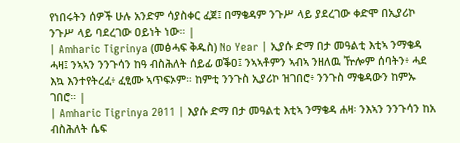የነበሩትን ሰዎች ሁሉ አንድም ሳያስቀር ፈጀ፤ በማቄዳም ንጉሥ ላይ ያደረገው ቀድሞ በኢያሪኮ ንጉሥ ላይ ባደረገው ዐይነት ነው። |
| Amharic Tigrinya (መፅሓፍ ቅዱስ) No Year | ኢያሱ ድማ በታ መዓልቲ እቲኣ ንማቄዳ ሓዛ፤ ንኣኣን ንንጉሳን ከዓ ብስሕለት ሰይፊ ወቕዐ፤ ንኣኣቶምን ኣብኣ ንዘለዉ ዅሎም ሰባትን፥ ሓደ እኳ እንተየትረፈ፥ ፈፂሙ ኣጥፍኦም። ከምቲ ንንጉስ ኢያሪኮ ዝገበሮ፥ ንንጉስ ማቄዳውን ከምኡ ገበሮ። |
| Amharic Tigrinya 2011 | እያሱ ድማ በታ መዓልቲ እቲኣ ንማቄዳ ሐዛ፡ ንእኣን ንንጉሳን ከአ ብስሕለት ሴፍ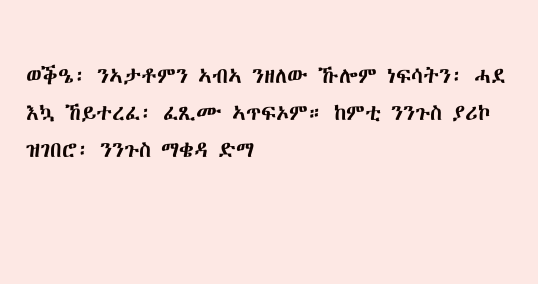ወቕዔ፡ ንኣታቶምን ኣብኣ ንዘለው ኹሎም ነፍሳትን፡ ሓደ እኳ ኸይተረፈ፡ ፈጺሙ ኣጥፍኦም። ከምቲ ንንጉስ ያሪኮ ዝገበሮ፡ ንንጉስ ማቄዳ ድማ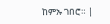ከምኡ ገበሮ። |